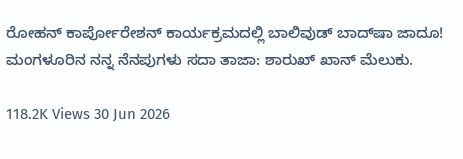ರೋಹನ್ ಕಾರ್ಪೋರೇಶನ್ ಕಾರ್ಯಕ್ರಮದಲ್ಲಿ ಬಾಲಿವುಡ್ ಬಾದ್‍ಷಾ ಜಾದೂ! ಮಂಗಳೂರಿನ ನನ್ನ ನೆನಪುಗಳು ಸದಾ ತಾಜಾ: ಶಾರುಖ್ ಖಾನ್ ಮೆಲುಕು.

118.2K Views 30 Jun 2026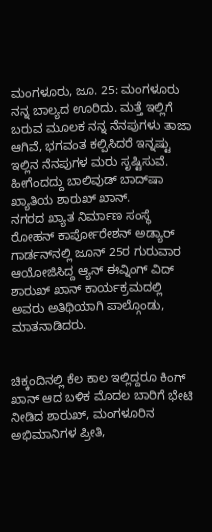ಮಂಗಳೂರು, ಜೂ. 25: ಮಂಗಳೂರು ನನ್ನ ಬಾಲ್ಯದ ಊರಿದು. ಮತ್ತೆ ಇಲ್ಲಿಗೆ ಬರುವ ಮೂಲಕ ನನ್ನ ನೆನಪುಗಳು ತಾಜಾ ಆಗಿವೆ, ಭಗವಂತ ಕಲ್ಪಿಸಿದರೆ ಇನ್ನಷ್ಟು ಇಲ್ಲಿನ ನೆನಪುಗಳ ಮರು ಸೃಷ್ಟಿಸುವೆ.
ಹೀಗೆಂದದ್ದು ಬಾಲಿವುಡ್ ಬಾದ್‍ಷಾ ಖ್ಯಾತಿಯ ಶಾರುಖ್ ಖಾನ್.
ನಗರದ ಖ್ಯಾತ ನಿರ್ಮಾಣ ಸಂಸ್ಥೆ ರೋಹನ್ ಕಾರ್ಪೋರೇಶನ್ ಅಡ್ಯಾರ್ ಗಾರ್ಡನ್‍ನಲ್ಲಿ ಜೂನ್ 25ರ ಗುರುವಾರ ಆಯೋಜಿಸಿದ್ದ ಆ್ಯನ್ ಈವ್ನಿಂಗ್ ವಿದ್ ಶಾರುಖ್ ಖಾನ್ ಕಾರ್ಯಕ್ರಮದಲ್ಲಿ ಅವರು ಅತಿಥಿಯಾಗಿ ಪಾಲ್ಗೊಂಡು, ಮಾತನಾಡಿದರು.


ಚಿಕ್ಕಂದಿನಲ್ಲಿ ಕೆಲ ಕಾಲ ಇಲ್ಲಿದ್ದರೂ ಕಿಂಗ್ ಖಾನ್ ಆದ ಬಳಿಕ ಮೊದಲ ಬಾರಿಗೆ ಭೇಟಿ ನೀಡಿದ ಶಾರುಖ್, ಮಂಗಳೂರಿನ ಅಭಿಮಾನಿಗಳ ಪ್ರೀತಿ,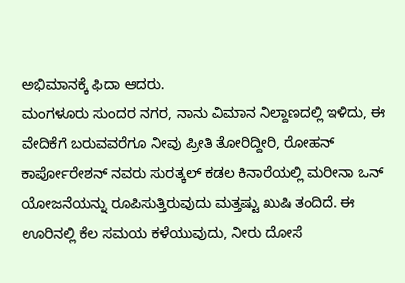ಅಭಿಮಾನಕ್ಕೆ ಫಿದಾ ಆದರು.
ಮಂಗಳೂರು ಸುಂದರ ನಗರ, ನಾನು ವಿಮಾನ ನಿಲ್ದಾಣದಲ್ಲಿ ಇಳಿದು, ಈ ವೇದಿಕೆಗೆ ಬರುವವರೆಗೂ ನೀವು ಪ್ರೀತಿ ತೋರಿದ್ದೀರಿ, ರೋಹನ್ ಕಾರ್ಪೋರೇಶನ್ ನವರು ಸುರತ್ಕಲ್ ಕಡಲ ಕಿನಾರೆಯಲ್ಲಿ ಮರೀನಾ ಒನ್ ಯೋಜನೆಯನ್ನು ರೂಪಿಸುತ್ತಿರುವುದು ಮತ್ತಷ್ಟು ಖುಷಿ ತಂದಿದೆ. ಈ ಊರಿನಲ್ಲಿ ಕೆಲ ಸಮಯ ಕಳೆಯುವುದು, ನೀರು ದೋಸೆ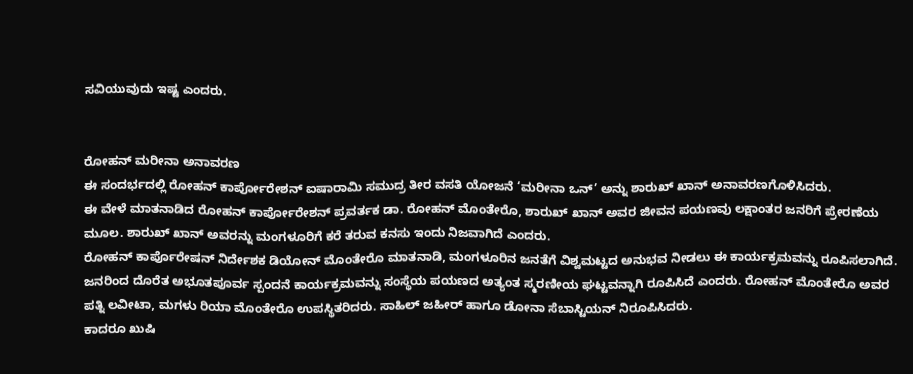ಸವಿಯುವುದು ಇಷ್ಟ ಎಂದರು.


ರೋಹನ್ ಮರೀನಾ ಅನಾವರಣ
ಈ ಸಂದರ್ಭದಲ್ಲಿ ರೋಹನ್ ಕಾರ್ಪೋರೇಶನ್ ಐಷಾರಾಮಿ ಸಮುದ್ರ ತೀರ ವಸತಿ ಯೋಜನೆ ‘ಮರೀನಾ ಒನ್’ ಅನ್ನು ಶಾರುಖ್ ಖಾನ್ ಅನಾವರಣಗೊಳಿಸಿದರು.
ಈ ವೇಳೆ ಮಾತನಾಡಿದ ರೋಹನ್ ಕಾರ್ಪೋರೇಶನ್ ಪ್ರವರ್ತಕ ಡಾ. ರೋಹನ್ ಮೊಂತೇರೊ, ಶಾರುಖ್ ಖಾನ್ ಅವರ ಜೀವನ ಪಯಣವು ಲಕ್ಷಾಂತರ ಜನರಿಗೆ ಪ್ರೇರಣೆಯ ಮೂಲ. ಶಾರುಖ್ ಖಾನ್ ಅವರನ್ನು ಮಂಗಳೂರಿಗೆ ಕರೆ ತರುವ ಕನಸು ಇಂದು ನಿಜವಾಗಿದೆ ಎಂದರು.
ರೋಹನ್ ಕಾರ್ಪೊರೇಷನ್ ನಿರ್ದೇಶಕ ಡಿಯೋನ್ ಮೊಂತೇರೊ ಮಾತನಾಡಿ, ಮಂಗಳೂರಿನ ಜನತೆಗೆ ವಿಶ್ವಮಟ್ಟದ ಅನುಭವ ನೀಡಲು ಈ ಕಾರ್ಯಕ್ರಮವನ್ನು ರೂಪಿಸಲಾಗಿದೆ. ಜನರಿಂದ ದೊರೆತ ಅಭೂತಪೂರ್ವ ಸ್ಪಂದನೆ ಕಾರ್ಯಕ್ರಮವನ್ನು ಸಂಸ್ಥೆಯ ಪಯಣದ ಅತ್ಯಂತ ಸ್ಮರಣೀಯ ಘಟ್ಟವನ್ನಾಗಿ ರೂಪಿಸಿದೆ ಎಂದರು. ರೋಹನ್ ಮೊಂತೇರೊ ಅವರ ಪತ್ನಿ ಲವೀಟಾ, ಮಗಳು ರಿಯಾ ಮೊಂತೇರೊ ಉಪಸ್ಥಿತರಿದರು. ಸಾಹಿಲ್ ಜಹೀರ್ ಹಾಗೂ ಡೋನಾ ಸೆಬಾಸ್ಟಿಯನ್ ನಿರೂಪಿಸಿದರು.
ಕಾದರೂ ಖುಷಿ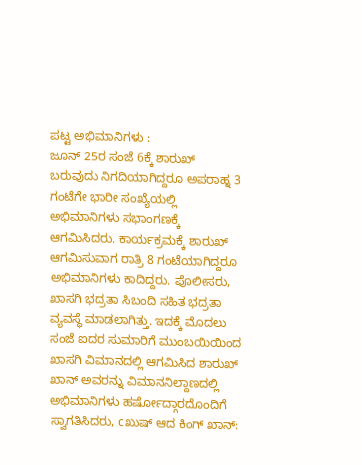ಪಟ್ಟ ಅಭಿಮಾನಿಗಳು :
ಜೂನ್ 25ರ ಸಂಜೆ 6ಕ್ಕೆ ಶಾರುಖ್ ಬರುವುದು ನಿಗದಿಯಾಗಿದ್ದರೂ ಅಪರಾಹ್ನ 3 ಗಂಟೆಗೇ ಭಾರೀ ಸಂಖ್ಯೆಯಲ್ಲಿ ಅಭಿಮಾನಿಗಳು ಸಭಾಂಗಣಕ್ಕೆ ಆಗಮಿಸಿದರು. ಕಾರ್ಯಕ್ರಮಕ್ಕೆ ಶಾರುಖ್ ಆಗಮಿಸುವಾಗ ರಾತ್ರಿ 8 ಗಂಟೆಯಾಗಿದ್ದರೂ ಅಭಿಮಾನಿಗಳು ಕಾದಿದ್ದರು. ಪೊಲೀಸರು, ಖಾಸಗಿ ಭದ್ರತಾ ಸಿಬಂದಿ ಸಹಿತ ಭದ್ರತಾ ವ್ಯವಸ್ಥೆ ಮಾಡಲಾಗಿತ್ತು. ಇದಕ್ಕೆ ಮೊದಲು ಸಂಜೆ ಐದರ ಸುಮಾರಿಗೆ ಮುಂಬಯಿಯಿಂದ ಖಾಸಗಿ ವಿಮಾನದಲ್ಲಿ ಆಗಮಿಸಿದ ಶಾರುಖ್ ಖಾನ್ ಅವರನ್ನು ವಿಮಾನನಿಲ್ದಾಣದಲ್ಲಿ ಅಭಿಮಾನಿಗಳು ಹರ್ಷೋದ್ಗಾರದೊಂದಿಗೆ ಸ್ವಾಗತಿಸಿದರು, cಖುಷ್ ಆದ ಕಿಂಗ್ ಖಾನ್: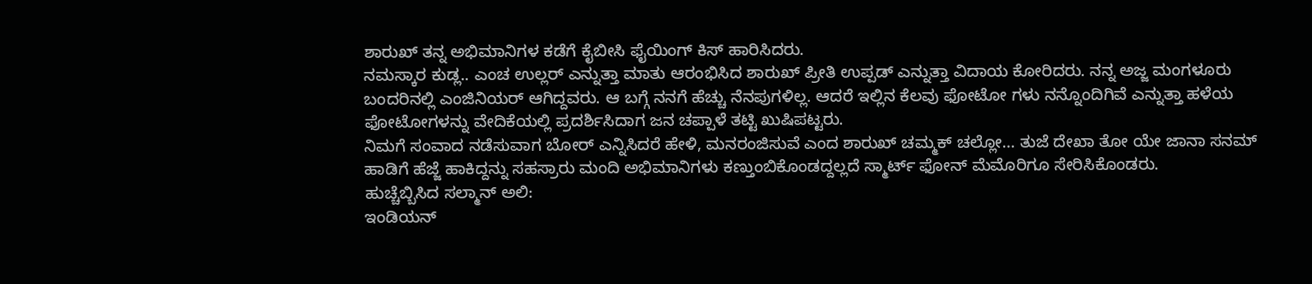ಶಾರುಖ್ ತನ್ನ ಅಭಿಮಾನಿಗಳ ಕಡೆಗೆ ಕೈಬೀಸಿ ಫೈಯಿಂಗ್ ಕಿಸ್ ಹಾರಿಸಿದರು.
ನಮಸ್ಕಾರ ಕುಡ್ಲ.. ಎಂಚ ಉಲ್ಲರ್ ಎನ್ನುತ್ತಾ ಮಾತು ಆರಂಭಿಸಿದ ಶಾರುಖ್ ಪ್ರೀತಿ ಉಪ್ಪಡ್ ಎನ್ನುತ್ತಾ ವಿದಾಯ ಕೋರಿದರು. ನನ್ನ ಅಜ್ಜ ಮಂಗಳೂರು ಬಂದರಿನಲ್ಲಿ ಎಂಜಿನಿಯರ್ ಆಗಿದ್ದವರು. ಆ ಬಗ್ಗೆ ನನಗೆ ಹೆಚ್ಚು ನೆನಪುಗಳಿಲ್ಲ. ಆದರೆ ಇಲ್ಲಿನ ಕೆಲವು ಫೋಟೋ ಗಳು ನನ್ನೊಂದಿಗಿವೆ ಎನ್ನುತ್ತಾ ಹಳೆಯ ಫೋಟೋಗಳನ್ನು ವೇದಿಕೆಯಲ್ಲಿ ಪ್ರದರ್ಶಿಸಿದಾಗ ಜನ ಚಪ್ಪಾಳೆ ತಟ್ಟಿ ಖುಷಿಪಟ್ಟರು.
ನಿಮಗೆ ಸಂವಾದ ನಡೆಸುವಾಗ ಬೋರ್ ಎನ್ನಿಸಿದರೆ ಹೇಳಿ, ಮನರಂಜಿಸುವೆ ಎಂದ ಶಾರುಖ್ ಚಮ್ಮಕ್ ಚಲ್ಲೋ… ತುಜೆ ದೇಖಾ ತೋ ಯೇ ಜಾನಾ ಸನಮ್ ಹಾಡಿಗೆ ಹೆಜ್ಜೆ ಹಾಕಿದ್ದನ್ನು ಸಹಸ್ರಾರು ಮಂದಿ ಅಭಿಮಾನಿಗಳು ಕಣ್ತುಂಬಿಕೊಂಡದ್ದಲ್ಲದೆ ಸ್ಮಾರ್ಟ್ ಫೋನ್ ಮೆಮೊರಿಗೂ ಸೇರಿಸಿಕೊಂಡರು.
ಹುಚ್ಚೆಬ್ಬಿಸಿದ ಸಲ್ಮಾನ್ ಅಲಿ:
ಇಂಡಿಯನ್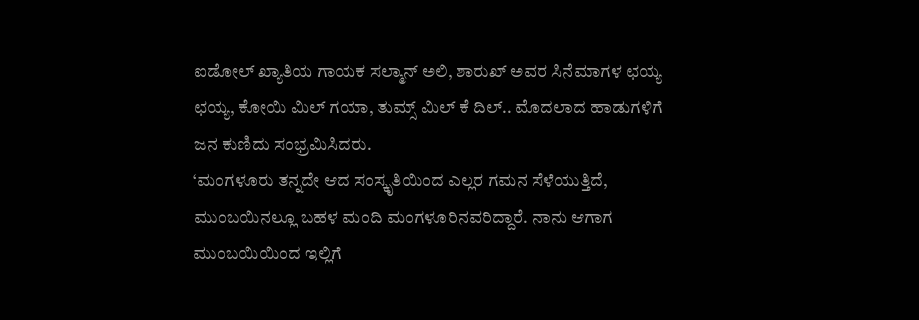ಐಡೋಲ್ ಖ್ಯಾತಿಯ ಗಾಯಕ ಸಲ್ಮಾನ್ ಅಲಿ, ಶಾರುಖ್ ಅವರ ಸಿನೆಮಾಗಳ ಛಯ್ಯ ಛಯ್ಯ, ಕೋಯಿ ಮಿಲ್ ಗಯಾ, ತುಮ್ಸ್ ಮಿಲ್ ಕೆ ದಿಲ್.. ಮೊದಲಾದ ಹಾಡುಗಳಿಗೆ ಜನ ಕುಣಿದು ಸಂಭ್ರಮಿಸಿದರು.
‘ಮಂಗಳೂರು ತನ್ನದೇ ಆದ ಸಂಸ್ಕೃತಿಯಿಂದ ಎಲ್ಲರ ಗಮನ ಸೆಳೆಯುತ್ತಿದೆ, ಮುಂಬಯಿನಲ್ಲೂ ಬಹಳ ಮಂದಿ ಮಂಗಳೂರಿನವರಿದ್ದಾರೆ. ನಾನು ಆಗಾಗ ಮುಂಬಯಿಯಿಂದ ಇಲ್ಲಿಗೆ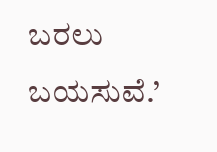ಬರಲು ಬಯಸುವೆ.’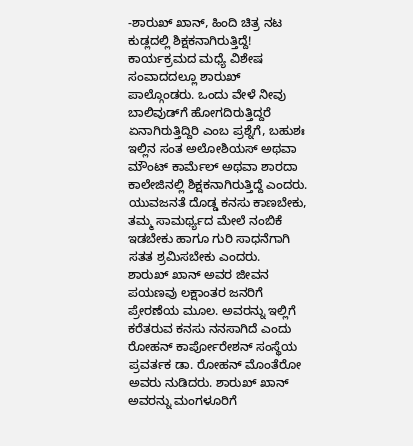-ಶಾರುಖ್ ಖಾನ್, ಹಿಂದಿ ಚಿತ್ರ ನಟ
ಕುಡ್ಲದಲ್ಲಿ ಶಿಕ್ಷಕನಾಗಿರುತ್ತಿದ್ದೆ!
ಕಾರ್ಯಕ್ರಮದ ಮಧ್ಯೆ ವಿಶೇಷ ಸಂವಾದದಲ್ಲೂ ಶಾರುಖ್ ಪಾಲ್ಗೊಂಡರು. ಒಂದು ವೇಳೆ ನೀವು ಬಾಲಿವುಡ್‍ಗೆ ಹೋಗದಿರುತ್ತಿದ್ದರೆ ಏನಾಗಿರುತ್ತಿದ್ದಿರಿ ಎಂಬ ಪ್ರಶ್ನೆಗೆ, ಬಹುಶಃ ಇಲ್ಲಿನ ಸಂತ ಅಲೋಶಿಯಸ್ ಅಥವಾ ಮೌಂಟ್ ಕಾರ್ಮೆಲ್ ಅಥವಾ ಶಾರದಾ ಕಾಲೇಜಿನಲ್ಲಿ ಶಿಕ್ಷಕನಾಗಿರುತ್ತಿದ್ದೆ ಎಂದರು. ಯುವಜನತೆ ದೊಡ್ಡ ಕನಸು ಕಾಣಬೇಕು, ತಮ್ಮ ಸಾಮರ್ಥ್ಯದ ಮೇಲೆ ನಂಬಿಕೆ ಇಡಬೇಕು ಹಾಗೂ ಗುರಿ ಸಾಧನೆಗಾಗಿ ಸತತ ಶ್ರಮಿಸಬೇಕು ಎಂದರು.
ಶಾರುಖ್ ಖಾನ್ ಅವರ ಜೀವನ ಪಯಣವು ಲಕ್ಷಾಂತರ ಜನರಿಗೆ ಪ್ರೇರಣೆಯ ಮೂಲ. ಅವರನ್ನು ಇಲ್ಲಿಗೆ ಕರೆತರುವ ಕನಸು ನನಸಾಗಿದೆ ಎಂದು ರೋಹನ್ ಕಾರ್ಪೋರೇಶನ್ ಸಂಸ್ಥೆಯ ಪ್ರವರ್ತಕ ಡಾ. ರೋಹನ್ ಮೊಂತೆರೋ ಅವರು ನುಡಿದರು. ಶಾರುಖ್ ಖಾನ್ ಅವರನ್ನು ಮಂಗಳೂರಿಗೆ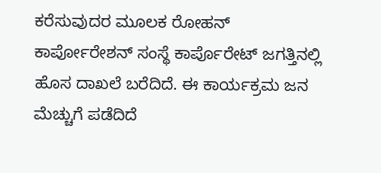ಕರೆಸುವುದರ ಮೂಲಕ ರೋಹನ್ ಕಾರ್ಪೋರೇಶನ್ ಸಂಸ್ಥೆ ಕಾರ್ಪೊರೇಟ್ ಜಗತ್ತಿನಲ್ಲಿ ಹೊಸ ದಾಖಲೆ ಬರೆದಿದೆ. ಈ ಕಾರ್ಯಕ್ರಮ ಜನ ಮೆಚ್ಚುಗೆ ಪಡೆದಿದೆ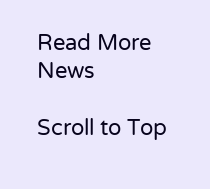Read More News

Scroll to Top